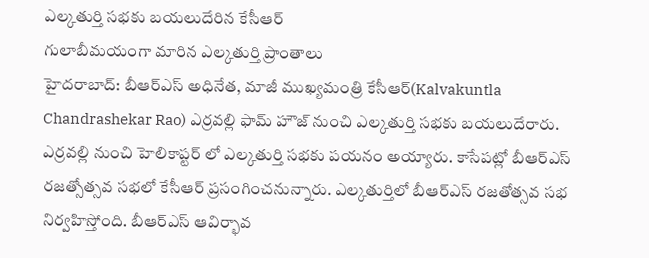ఎల్కతుర్తి సభకు బయలుదేరిన కేసీఆర్
గులాబీమయంగా మారిన ఎల్కతుర్తి ప్రాంతాలు
హైదరాబాద్: బీఆర్ఎస్ అధినేత, మాజీ ముఖ్యమంత్రి కేసీఆర్(Kalvakuntla Chandrashekar Rao) ఎర్రవల్లి ఫామ్ హౌజ్ నుంచి ఎల్కతుర్తి సభకు బయలుదేరారు. ఎర్రవల్లి నుంచి హెలికాప్టర్ లో ఎల్కతుర్తి సభకు పయనం అయ్యారు. కాసేపట్లో బీఆర్ఎస్ రజత్సోత్సవ సభలో కేసీఆర్ ప్రసంగించనున్నారు. ఎల్కతుర్తిలో బీఆర్ఎస్ రజతోత్సవ సభ నిర్వహిస్తోంది. బీఆర్ఎస్ ఆవిర్భావ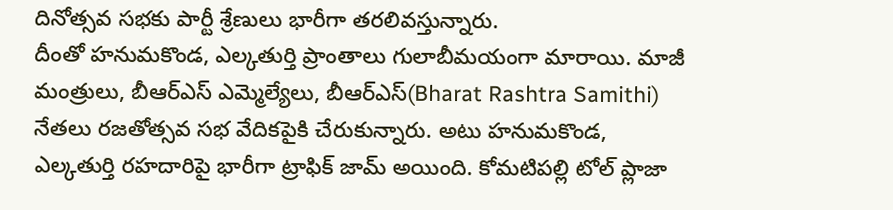దినోత్సవ సభకు పార్టీ శ్రేణులు భారీగా తరలివస్తున్నారు.
దీంతో హనుమకొండ, ఎల్కతుర్తి ప్రాంతాలు గులాబీమయంగా మారాయి. మాజీ మంత్రులు, బీఆర్ఎస్ ఎమ్మెల్యేలు, బీఆర్ఎస్(Bharat Rashtra Samithi) నేతలు రజతోత్సవ సభ వేదికపైకి చేరుకున్నారు. అటు హనుమకొండ, ఎల్కతుర్తి రహదారిపై భారీగా ట్రాఫిక్ జామ్ అయింది. కోమటిపల్లి టోల్ ప్లాజా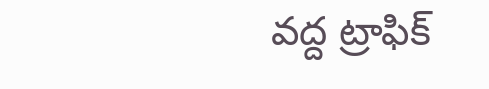వద్ద ట్రాఫిక్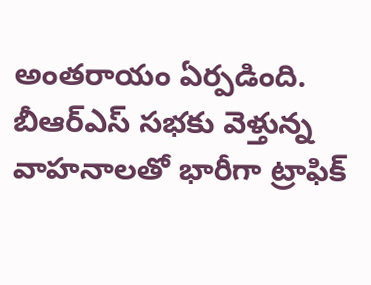అంతరాయం ఏర్పడింది. బీఆర్ఎస్ సభకు వెళ్తున్న వాహనాలతో భారీగా ట్రాఫిక్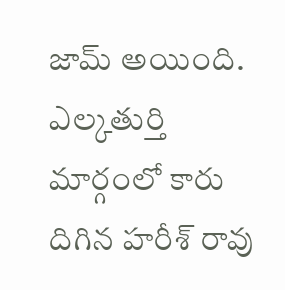జామ్ అయింది. ఎల్కతుర్తి మార్గంలో కారు దిగిన హరీశ్ రావు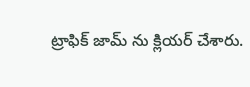ట్రాఫిక్ జామ్ ను క్లియర్ చేశారు.